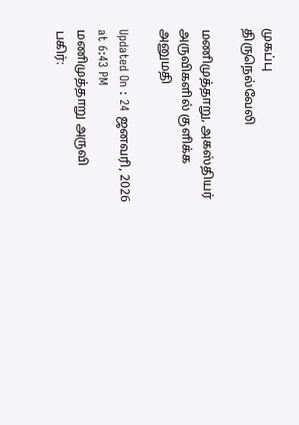முகப்பு
திருநெல்வேலி

மணிமுத்தாறு, அகஸ்தியர் அருவிகளில் குளிக்க அனுமதி

Updated On : 24 ஜனவரி, 2026 at 6:43 PM
மணிமுத்தாறு அருவி
பகிர்: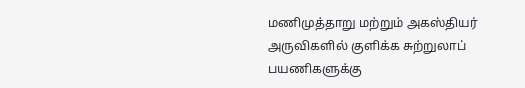மணிமுத்தாறு மற்றும் அகஸ்தியர் அருவிகளில் குளிக்க சுற்றுலாப் பயணிகளுக்கு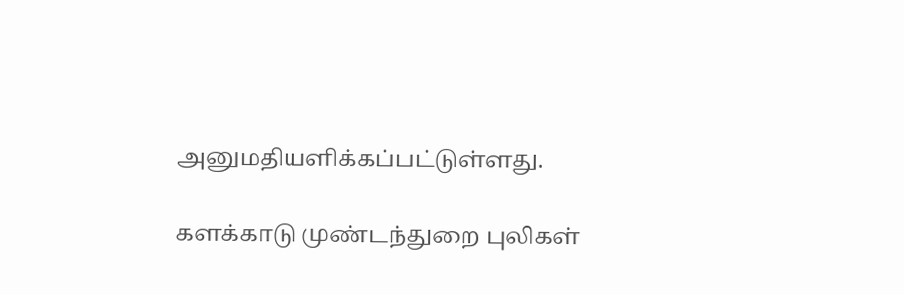அனுமதியளிக்கப்பட்டுள்ளது.

களக்காடு முண்டந்துறை புலிகள்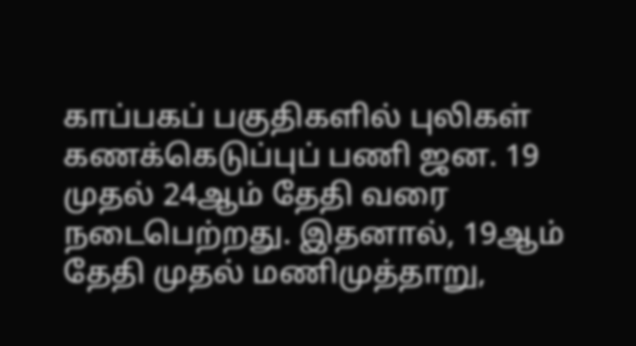காப்பகப் பகுதிகளில் புலிகள் கணக்கெடுப்புப் பணி ஜன. 19 முதல் 24ஆம் தேதி வரை நடைபெற்றது. இதனால், 19ஆம் தேதி முதல் மணிமுத்தாறு,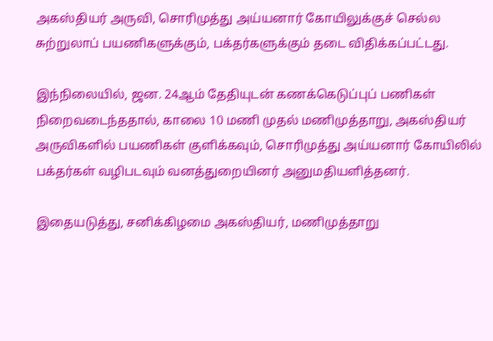அகஸ்தியர் அருவி, சொரிமுத்து அய்யனார் கோயிலுக்குச் செல்ல சுற்றுலாப் பயணிகளுக்கும், பக்தர்களுக்கும் தடை விதிக்கப்பட்டது.

இந்நிலையில், ஜன. 24ஆம் தேதியுடன் கணக்கெடுப்புப் பணிகள் நிறைவடைந்ததால், காலை 10 மணி முதல் மணிமுத்தாறு, அகஸ்தியர் அருவிகளில் பயணிகள் குளிக்கவும், சொரிமுத்து அய்யனார் கோயிலில் பக்தர்கள் வழிபடவும் வனத்துறையினர் அனுமதியளித்தனர்.

இதையடுத்து, சனிக்கிழமை அகஸ்தியர், மணிமுத்தாறு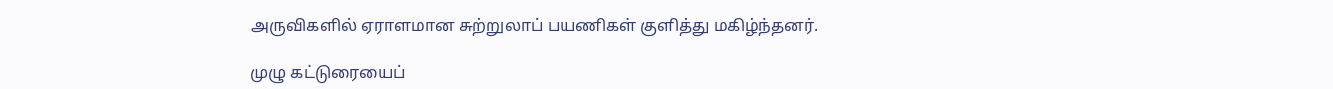அருவிகளில் ஏராளமான சுற்றுலாப் பயணிகள் குளித்து மகிழ்ந்தனர்.

முழு கட்டுரையைப்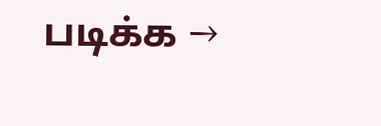படிக்க →